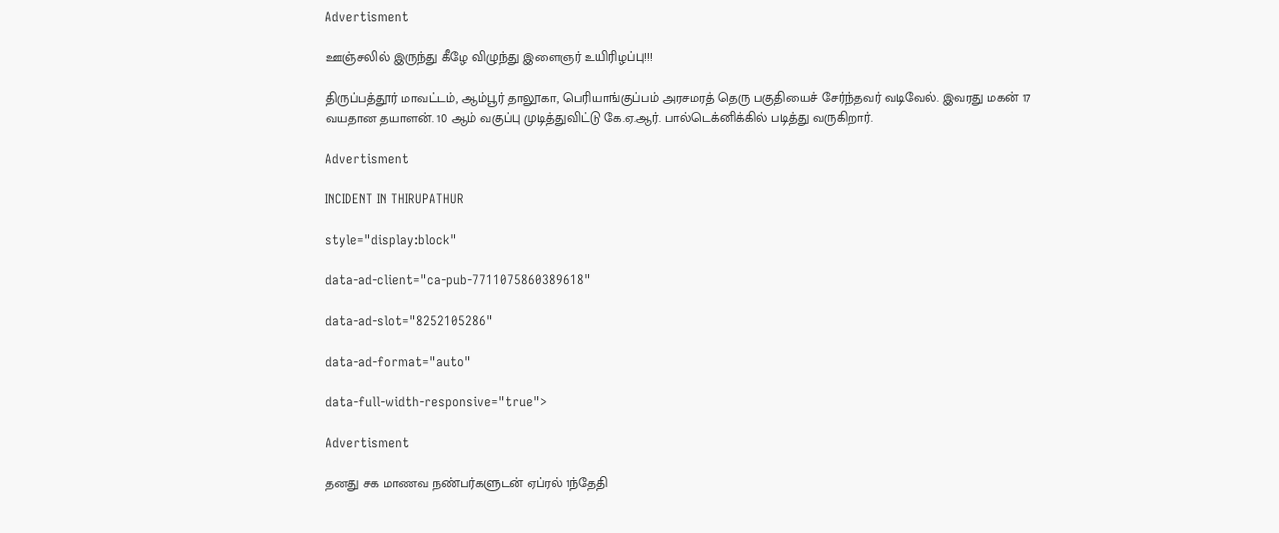Advertisment

ஊஞ்சலில் இருந்து கீழே விழுந்து இளைஞர் உயிரிழப்பு!!!

திருப்பத்தூர் மாவட்டம், ஆம்பூர் தாலூகா, பெரியாங்குப்பம் அரசமரத் தெரு பகுதியைச் சேர்ந்தவர் வடிவேல். இவரது மகன் 17 வயதான தயாளன். 10 ஆம் வகுப்பு முடித்துவிட்டு கே.ஏ.ஆர். பால்டெக்னிக்கில் படித்து வருகிறார்.

Advertisment

INCIDENT IN THIRUPATHUR

style="display:block"

data-ad-client="ca-pub-7711075860389618"

data-ad-slot="8252105286"

data-ad-format="auto"

data-full-width-responsive="true">

Advertisment

தனது சக மாணவ நண்பர்களுடன் ஏப்ரல் 1ந்தேதி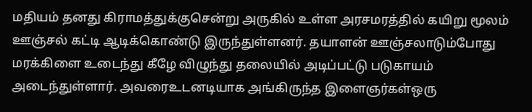மதியம் தனது கிராமத்துக்குசென்று அருகில் உள்ள அரசமரத்தில் கயிறு மூலம் ஊஞ்சல் கட்டி ஆடிக்கொண்டு இருந்துள்ளனர். தயாளன் ஊஞ்சலாடும்போது மரக்கிளை உடைந்து கீழே விழுந்து தலையில் அடிப்பட்டு படுகாயம் அடைந்துள்ளார். அவரைஉடனடியாக அங்கிருந்த இளைஞர்கள்ஒரு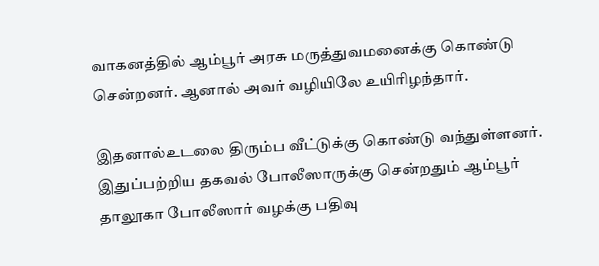வாகனத்தில் ஆம்பூர் அரசு மருத்துவமனைக்கு கொண்டு சென்றனர். ஆனால் அவர் வழியிலே உயிரிழந்தார்.

இதனால்உடலை திரும்ப வீட்டுக்கு கொண்டு வந்துள்ளனர். இதுப்பற்றிய தகவல் போலீஸாருக்கு சென்றதும் ஆம்பூர் தாலூகா போலீஸார் வழக்கு பதிவு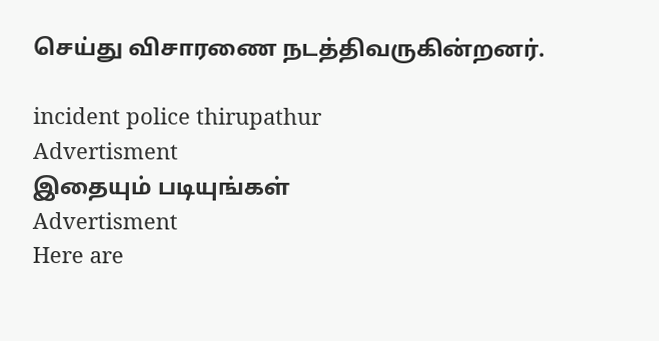செய்து விசாரணை நடத்திவருகின்றனர்.

incident police thirupathur
Advertisment
இதையும் படியுங்கள்
Advertisment
Here are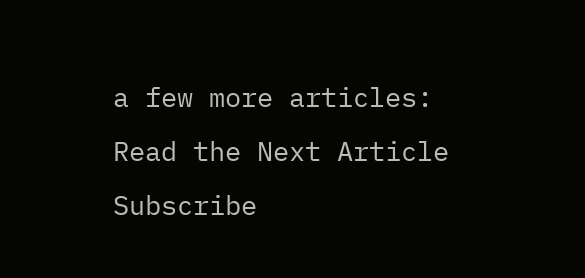a few more articles:
Read the Next Article
Subscribe